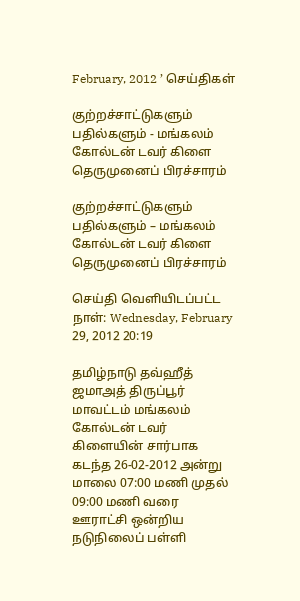February, 2012 ’ செய்திகள்

குற்றச்சாட்டுகளும் பதில்களும் - மங்கலம் கோல்டன் டவர் கிளை தெருமுனைப் பிரச்சாரம்

குற்றச்சாட்டுகளும் பதில்களும் – மங்கலம் கோல்டன் டவர் கிளை தெருமுனைப் பிரச்சாரம்

செய்தி வெளியிடப்பட்ட நாள்: Wednesday, February 29, 2012 20:19

தமிழ்நாடு தவ்ஹீத் ஜமாஅத் திருப்பூர் மாவட்டம் மங்கலம் கோல்டன் டவர் கிளையின் சார்பாக கடந்த 26-02-2012 அன்று மாலை 07:00 மணி முதல் 09:00 மணி வரை ஊராட்சி ஒன்றிய நடுநிலைப் பள்ளி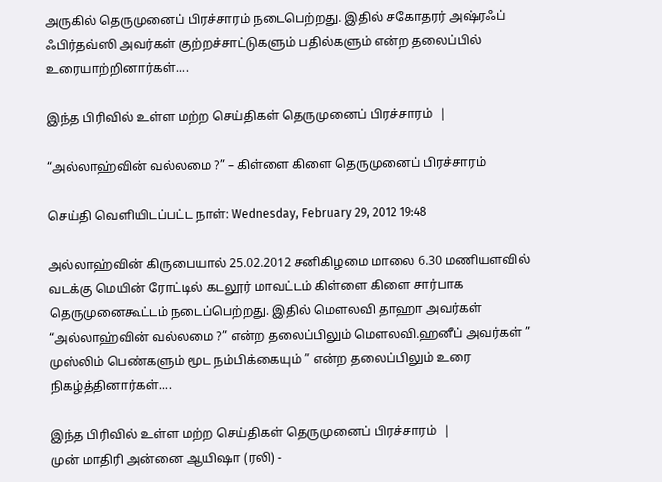அருகில் தெருமுனைப் பிரச்சாரம் நடைபெற்றது. இதில் சகோதரர் அஷ்ரஃப் ஃபிர்தவ்ஸி அவர்கள் குற்றச்சாட்டுகளும் பதில்களும் என்ற தலைப்பில் உரையாற்றினார்கள்....

இந்த பிரிவில் உள்ள மற்ற செய்திகள் தெருமுனைப் பிரச்சாரம்  |

“அல்லாஹ்வின் வல்லமை ?” – கிள்ளை கிளை தெருமுனைப் பிரச்சாரம்

செய்தி வெளியிடப்பட்ட நாள்: Wednesday, February 29, 2012 19:48

அல்லாஹ்வின் கிருபையால் 25.02.2012 சனிகிழமை மாலை 6.30 மணியளவில் வடக்கு மெயின் ரோட்டில் கடலூர் மாவட்டம் கிள்ளை கிளை சார்பாக தெருமுனைகூட்டம் நடைப்பெற்றது. இதில் மெளலவி தாஹா அவர்கள் “அல்லாஹ்வின் வல்லமை ?” என்ற தலைப்பிலும் மெளலவி.ஹனீப் அவர்கள் ” முஸ்லிம் பெண்களும் மூட நம்பிக்கையும் ” என்ற தலைப்பிலும் உரை நிகழ்த்தினார்கள்....

இந்த பிரிவில் உள்ள மற்ற செய்திகள் தெருமுனைப் பிரச்சாரம்  |
முன் மாதிரி அன்னை ஆயிஷா (ரலி) -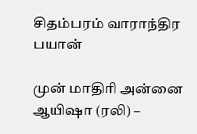சிதம்பரம் வாராந்திர பயான்

முன் மாதிரி அன்னை ஆயிஷா (ரலி) –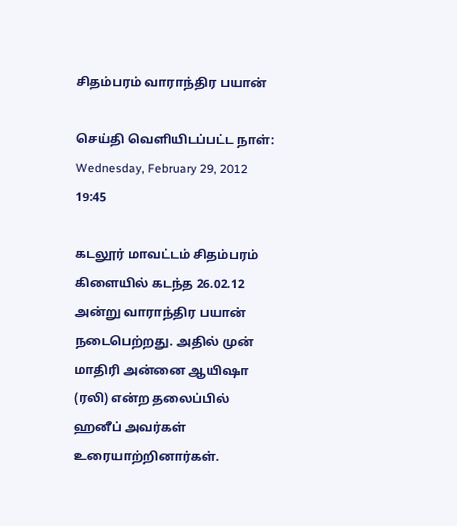சிதம்பரம் வாராந்திர பயான்

செய்தி வெளியிடப்பட்ட நாள்: Wednesday, February 29, 2012 19:45

கடலூர் மாவட்டம் சிதம்பரம் கிளையில் கடந்த 26.02.12 அன்று வாராந்திர பயான் நடைபெற்றது. அதில் முன் மாதிரி அன்னை ஆயிஷா (ரலி) என்ற தலைப்பில் ஹனீப் அவர்கள் உரையாற்றினார்கள்.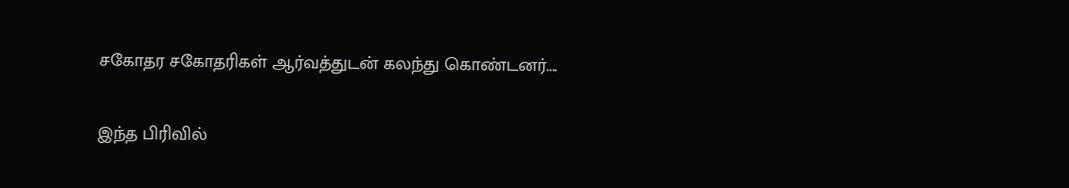சகோதர சகோதரிகள் ஆர்வத்துடன் கலந்து கொண்டனர்....

இந்த பிரிவில்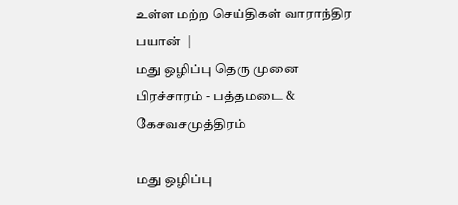உள்ள மற்ற செய்திகள் வாராந்திர பயான்  |
மது ஒழிப்பு தெரு முனை பிரச்சாரம் - பத்தமடை & கேசவசமுத்திரம்

மது ஒழிப்பு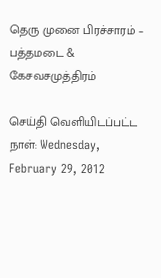தெரு முனை பிரச்சாரம் – பத்தமடை & கேசவசமுத்திரம்

செய்தி வெளியிடப்பட்ட நாள்: Wednesday, February 29, 2012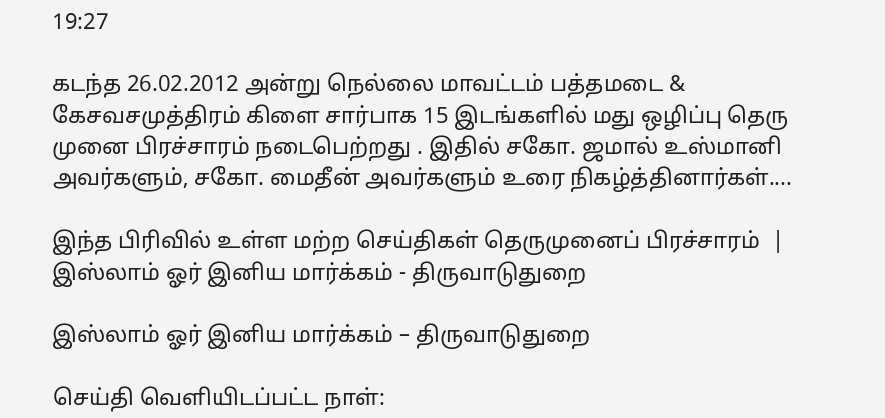19:27

கடந்த 26.02.2012 அன்று நெல்லை மாவட்டம் பத்தமடை & கேசவசமுத்திரம் கிளை சார்பாக 15 இடங்களில் மது ஒழிப்பு தெரு முனை பிரச்சாரம் நடைபெற்றது . இதில் சகோ. ஜமால் உஸ்மானி அவர்களும், சகோ. மைதீன் அவர்களும் உரை நிகழ்த்தினார்கள்....

இந்த பிரிவில் உள்ள மற்ற செய்திகள் தெருமுனைப் பிரச்சாரம்  |
இஸ்லாம் ஓர் இனிய மார்க்கம் - திருவாடுதுறை

இஸ்லாம் ஓர் இனிய மார்க்கம் – திருவாடுதுறை

செய்தி வெளியிடப்பட்ட நாள்: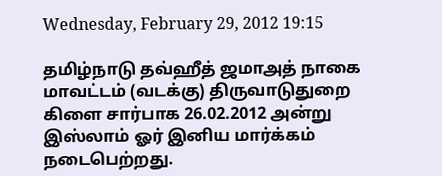Wednesday, February 29, 2012 19:15

தமிழ்நாடு தவ்ஹீத் ஜமாஅத் நாகை மாவட்டம் (வடக்கு) திருவாடுதுறை கிளை சார்பாக 26.02.2012 அன்று இஸ்லாம் ஓர் இனிய மார்க்கம் நடைபெற்றது.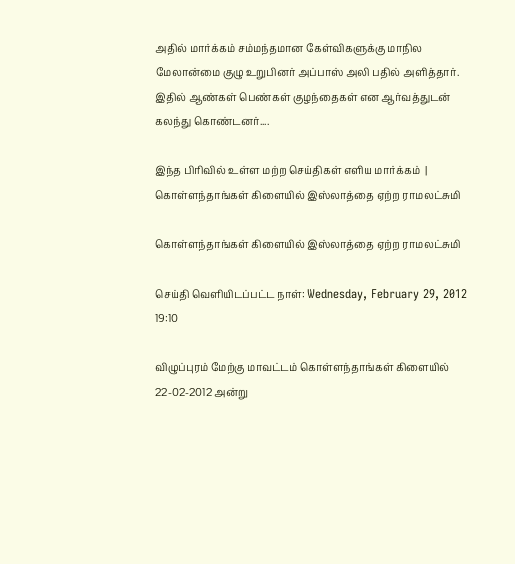அதில் மார்க்கம் சம்மந்தமான கேள்விகளுக்கு மாநில மேலான்மை குழு உறுபினர் அப்பாஸ் அலி பதில் அளித்தார். இதில் ஆண்கள் பெண்கள் குழந்தைகள் என ஆர்வத்துடன் கலந்து கொண்டனர்....

இந்த பிரிவில் உள்ள மற்ற செய்திகள் எளிய மார்க்கம்  |
கொள்ளந்தாங்கள் கிளையில் இஸ்லாத்தை ஏற்ற ராமலட்சுமி

கொள்ளந்தாங்கள் கிளையில் இஸ்லாத்தை ஏற்ற ராமலட்சுமி

செய்தி வெளியிடப்பட்ட நாள்: Wednesday, February 29, 2012 19:10

விழுப்புரம் மேற்கு மாவட்டம் கொள்ளந்தாங்கள் கிளையில் 22-02-2012 அன்று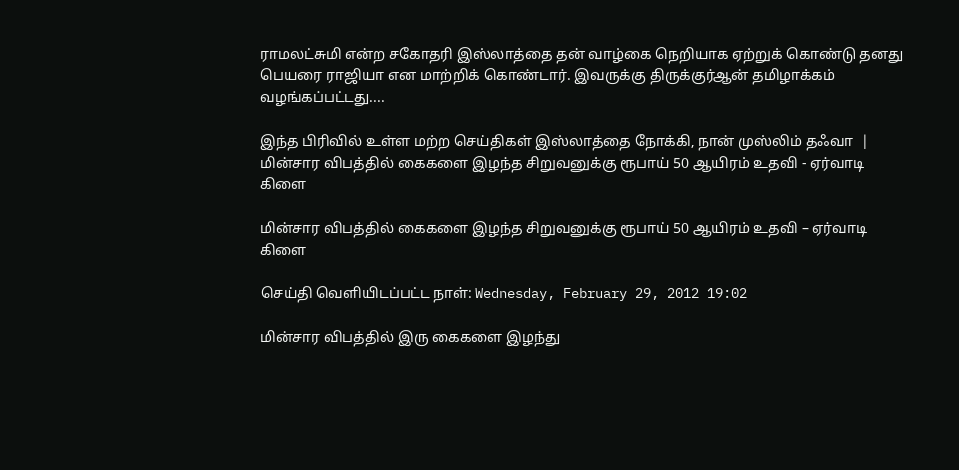ராமலட்சுமி என்ற சகோதரி இஸ்லாத்தை தன் வாழ்கை நெறியாக ஏற்றுக் கொண்டு தனது பெயரை ராஜியா என மாற்றிக் கொண்டார். இவருக்கு திருக்குர்ஆன் தமிழாக்கம் வழங்கப்பட்டது....

இந்த பிரிவில் உள்ள மற்ற செய்திகள் இஸ்லாத்தை நோக்கி, நான் முஸ்லிம் தஃவா  |
மின்சார விபத்தில் கைகளை இழந்த சிறுவனுக்கு ரூபாய் 50 ஆயிரம் உதவி - ஏர்வாடி கிளை

மின்சார விபத்தில் கைகளை இழந்த சிறுவனுக்கு ரூபாய் 50 ஆயிரம் உதவி – ஏர்வாடி கிளை

செய்தி வெளியிடப்பட்ட நாள்: Wednesday, February 29, 2012 19:02

மின்சார விபத்தில் இரு கைகளை இழந்து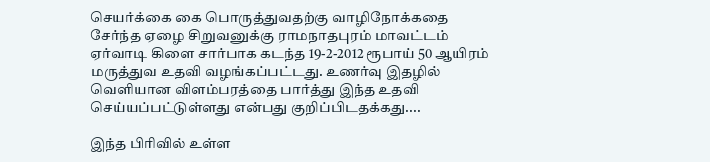செயர்க்கை கை பொருத்துவதற்கு வாழிநோக்கதை சேர்ந்த ஏழை சிறுவனுக்கு ராமநாதபுரம் மாவட்டம் ஏர்வாடி கிளை சார்பாக கடந்த 19-2-2012 ரூபாய் 50 ஆயிரம் மருத்துவ உதவி வழங்கப்பட்டது. உணர்வு இதழில் வெளியான விளம்பரத்தை பார்த்து இந்த உதவி செய்யப்பட்டுள்ளது என்பது குறிப்பிடதக்கது....

இந்த பிரிவில் உள்ள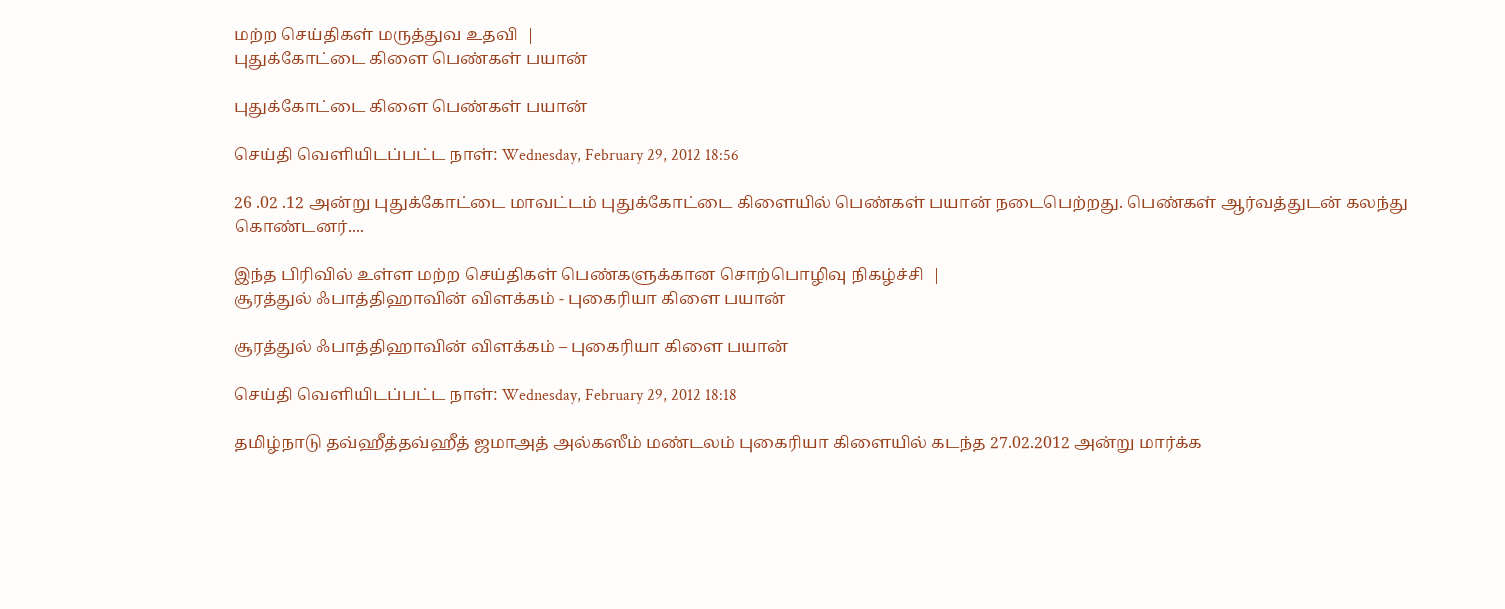மற்ற செய்திகள் மருத்துவ உதவி  |
புதுக்கோட்டை கிளை பெண்கள் பயான்

புதுக்கோட்டை கிளை பெண்கள் பயான்

செய்தி வெளியிடப்பட்ட நாள்: Wednesday, February 29, 2012 18:56

26 .02 .12 அன்று புதுக்கோட்டை மாவட்டம் புதுக்கோட்டை கிளையில் பெண்கள் பயான் நடைபெற்றது. பெண்கள் ஆர்வத்துடன் கலந்து கொண்டனர்....

இந்த பிரிவில் உள்ள மற்ற செய்திகள் பெண்களுக்கான சொற்பொழிவு நிகழ்ச்சி  |
சூரத்துல் ஃபாத்திஹாவின் விளக்கம் - புகைரியா கிளை பயான்

சூரத்துல் ஃபாத்திஹாவின் விளக்கம் – புகைரியா கிளை பயான்

செய்தி வெளியிடப்பட்ட நாள்: Wednesday, February 29, 2012 18:18

தமிழ்நாடு தவ்ஹீத்தவ்ஹீத் ஜமாஅத் அல்கஸீம் மண்டலம் புகைரியா கிளையில் கடந்த 27.02.2012 அன்று மார்க்க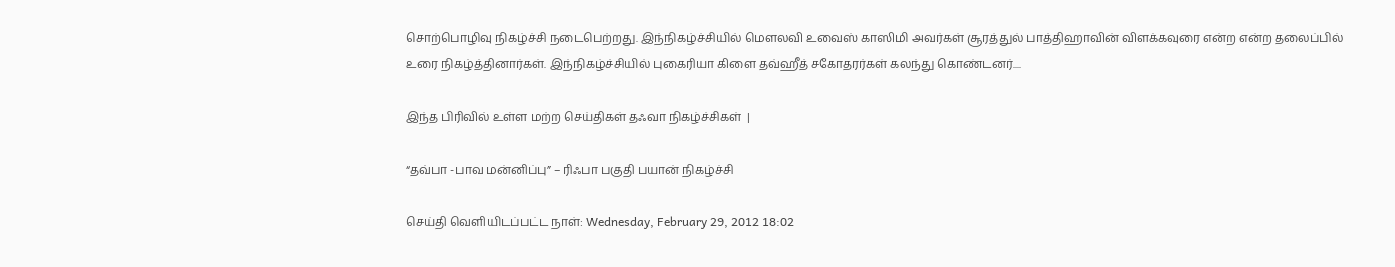சொற்பொழிவு நிகழ்ச்சி நடைபெற்றது. இந்நிகழ்ச்சியில் மௌலவி உவைஸ் காஸிமி அவர்கள் சூரத்துல் பாத்திஹாவின் விளக்கவுரை என்ற என்ற தலைப்பில் உரை நிகழ்த்தினார்கள். இந்நிகழ்ச்சியில் புகைரியா கிளை தவ்ஹீத் சகோதரர்கள் கலந்து கொண்டனர்....

இந்த பிரிவில் உள்ள மற்ற செய்திகள் தஃவா நிகழ்ச்சிகள்  |

“தவ்பா -பாவ மன்னிப்பு” – ரிஃபா பகுதி பயான் நிகழ்ச்சி

செய்தி வெளியிடப்பட்ட நாள்: Wednesday, February 29, 2012 18:02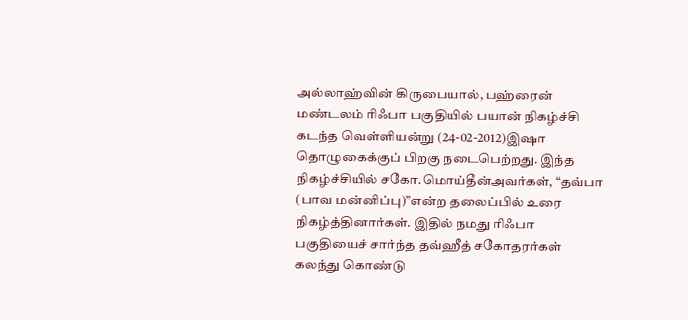அல்லாஹ்வின் கிருபையால், பஹ்ரைன் மண்டலம் ரிஃபா பகுதியில் பயான் நிகழ்ச்சி கடந்த வெள்ளியன்று (24-02-2012)இஷா தொழுகைக்குப் பிறகு நடைபெற்றது. இந்த நிகழ்ச்சியில் சகோ.மொய்தீன்அவர்கள், “தவ்பா (பாவ மன்னிப்பு)”என்ற தலைப்பில் உரை நிகழ்த்தினார்கள். இதில் நமது ரிஃபா பகுதியைச் சார்ந்த தவ்ஹீத் சகோதரர்கள் கலந்து கொண்டு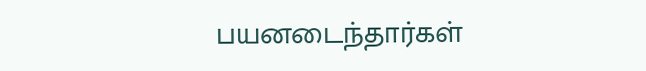பயனடைந்தார்கள்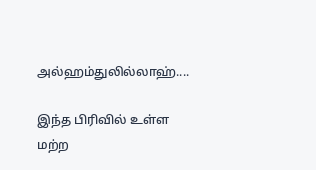அல்ஹம்துலில்லாஹ்....

இந்த பிரிவில் உள்ள மற்ற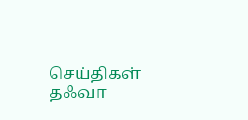செய்திகள் தஃவா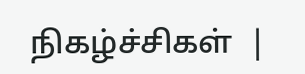நிகழ்ச்சிகள்  |